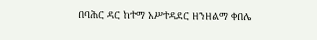በባሕር ዳር ከተማ አሥተዳደር ዘንዘልማ ቀበሌ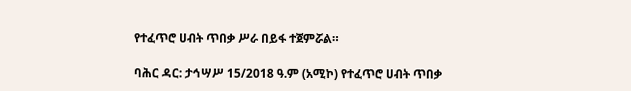የተፈጥሮ ሀብት ጥበቃ ሥራ በይፋ ተጀምሯል።

ባሕር ዳር: ታኅሣሥ 15/2018 ዓ.ም (አሚኮ) የተፈጥሮ ሀብት ጥበቃ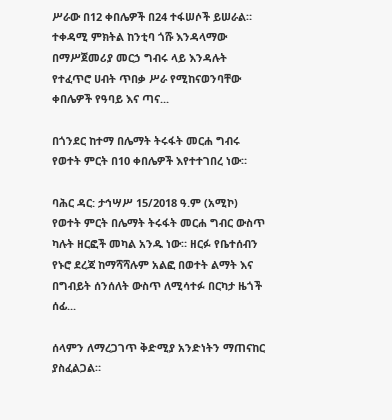ሥራው በ12 ቀበሌዎች በ24 ተፋሠሶች ይሠራል። ተቀዳሚ ምክትል ከንቲባ ጎሹ እንዳላማው በማሥጀመሪያ መርኃ ግብሩ ላይ እንዳሉት የተፈጥሮ ሀብት ጥበቃ ሥራ የሚከናወንባቸው ቀበሌዎች የዓባይ እና ጣና...

በጎንደር ከተማ በሌማት ትሩፋት መርሐ ግብሩ የወተት ምርት በ10 ቀበሌዎች እየተተገበረ ነው።

ባሕር ዳር: ታኅሣሥ 15/2018 ዓ.ም (አሚኮ) የወተት ምርት በሌማት ትሩፋት መርሐ ግብር ውስጥ ካሉት ዘርፎች መካል አንዱ ነው። ዘርፉ የቤተሰብን የኑሮ ደረጃ ከማሻሻሉም አልፎ በወተት ልማት እና በግብይት ሰንሰለት ውስጥ ለሚሳተፉ በርካታ ዜጎች ሰፊ...

ሰላምን ለማረጋገጥ ቅድሚያ አንድነትን ማጠናከር ያስፈልጋል።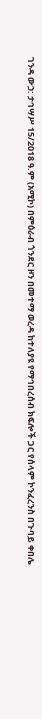ገንዳ ውኃ: ታኅሣሥ 15/2018 ዓ.ም (አሚኮ) በምዕራብ ጎንደር ዞን በመተማ ወረዳ ከተለያዩ የማኅበረሰብ ክፍሎች ጋር የሰላም ኮንፈረንስ በጉባይ ቀበሌ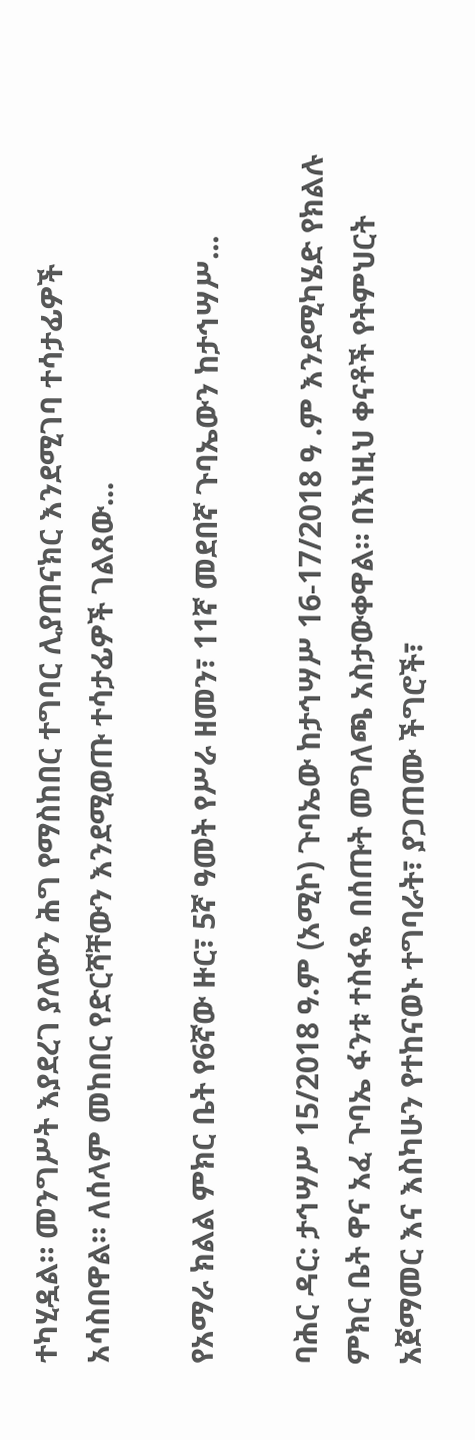ተካሂዷል። መንግሥት እያደረገ ያለውን ሕግ የማስከበር ተግባር ሊያጠናክር እንደሚገባ ተሳታፊዎች አሳስበዋል። ለሰላም መከበር የድርሻቸውን እንደሚወጡ ተሳታፊዎች ገልጸው...

የአማራ ክልል ምክር ቤት የ6ኛው ዙር፣ 5ኛ ዓመት የሥራ ዘመን፣ 11ኛ መደበኛ ጉባኤውን ከታኅሣሥ...

ባሕር ዳር: ታኅሣሥ 15/2018 ዓ.ም (አሚኮ) ጉባኤው ከታኅሣሥ 16-17/2018 ዓ .ም እንደሚካሄድ የክልሉ ምክር ቤት ዋና አፈ ጉባኤ ፋንቱ ተስፋዬ በሰጡት መግለጫ አስታውቀዋል። በእነዚህ ቀናቶች የትምህርት አጀማመር እና እስካሁን የተከናወኑ ተግባራት፣ ያጋጠሙ ችግሮች፣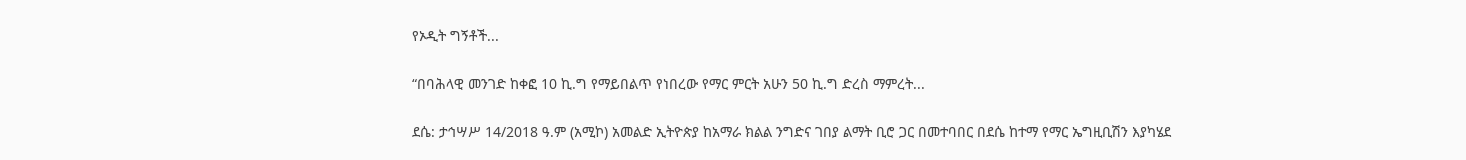የኦዲት ግኝቶች...

“በባሕላዊ መንገድ ከቀፎ 10 ኪ.ግ የማይበልጥ የነበረው የማር ምርት አሁን 50 ኪ.ግ ድረስ ማምረት...

ደሴ: ታኅሣሥ 14/2018 ዓ.ም (አሚኮ) አመልድ ኢትዮጵያ ከአማራ ክልል ንግድና ገበያ ልማት ቢሮ ጋር በመተባበር በደሴ ከተማ የማር ኤግዚቢሽን እያካሄደ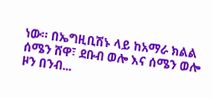ነው። በኤግዚቢሽኑ ላይ ከአማራ ክልል ሰሜን ሸዋ፣ ደቡብ ወሎ እና ሰሜን ወሎ ዞን በንብ...